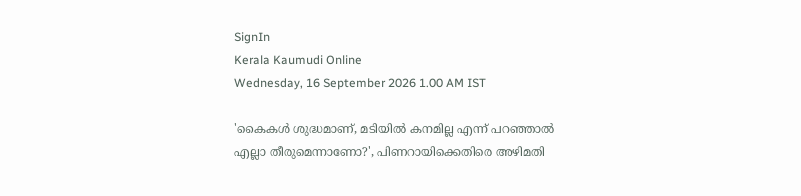SignIn
Kerala Kaumudi Online
Wednesday, 16 September 2026 1.00 AM IST

'കൈകൾ ശുദ്ധമാണ്, മടിയിൽ കനമില്ല എന്ന് പറഞ്ഞാൽ എല്ലാ തീരുമെന്നാണോ?', പിണറായിക്കെതിരെ അഴിമതി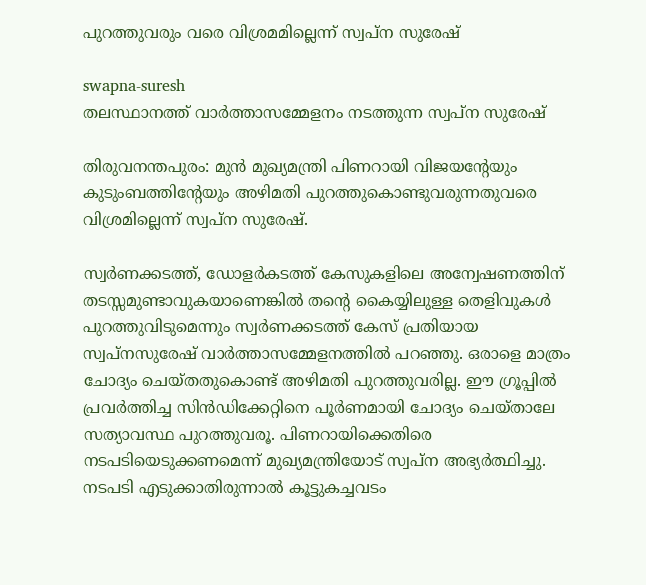പുറത്തുവരും വരെ വിശ്രമമില്ലെന്ന് സ്വപ്‌ന സുരേഷ്

swapna-suresh
തലസ്ഥാനത്ത് വാർത്താസമ്മേളനം നടത്തുന്ന സ്വപ്‌ന സുരേഷ്

തിരുവനന്തപുരം: മുൻ മുഖ്യമന്ത്രി പിണറായി വിജയന്റേയും കുടുംബത്തിന്റേയും അഴിമതി പുറത്തുകൊണ്ടുവരുന്നതുവരെ വിശ്രമില്ലെന്ന് സ്വപ്ന സുരേഷ്.

സ്വർണക്കടത്ത്, ഡോളർകടത്ത് കേസുകളിലെ അന്വേഷണത്തിന് തടസ്സമുണ്ടാവുകയാണെങ്കിൽ തന്റെ കൈയ്യിലുള്ള തെളിവുകൾ പുറത്തുവിടുമെന്നും സ്വർണക്കടത്ത് കേസ് പ്രതിയായ സ്വപ്നസുരേഷ് വാർത്താസമ്മേളനത്തിൽ പറഞ്ഞു. ഒരാളെ മാത്രം ചോദ്യം ചെയ്തതുകൊണ്ട് അഴിമതി പുറത്തുവരില്ല. ഈ ഗ്രൂപ്പിൽ പ്രവർത്തിച്ച സിൻഡിക്കേറ്റിനെ പൂർണമായി ചോദ്യം ചെയ്താലേ സത്യാവസ്ഥ പുറത്തുവരൂ. പിണറായിക്കെതിരെ നടപടിയെടുക്കണമെന്ന് മുഖ്യമന്ത്രിയോട് സ്വപ്ന അഭ്യർത്ഥിച്ചു. നടപടി എടുക്കാതിരുന്നാൽ കൂട്ടുകച്ചവടം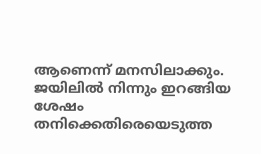ആണെന്ന് മനസിലാക്കും. ജയിലിൽ നിന്നും ഇറങ്ങിയ ശേഷം തനിക്കെതിരെയെടുത്ത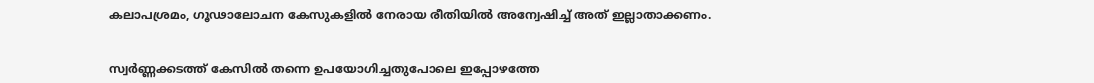കലാപശ്രമം, ഗൂഢാലോചന കേസുകളിൽ നേരായ രീതിയിൽ അന്വേഷിച്ച് അത് ഇല്ലാതാക്കണം.


സ്വർണ്ണക്കടത്ത് കേസിൽ തന്നെ ഉപയോഗിച്ചതുപോലെ ഇപ്പോഴത്തേ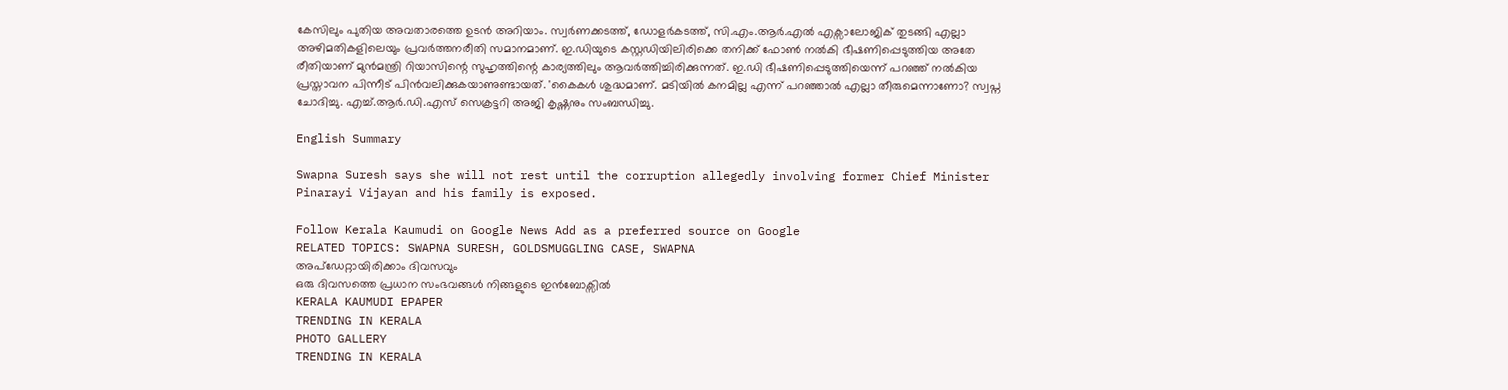കേസിലും പുതിയ അവതാരത്തെ ഉടൻ അറിയാം. സ്വർണക്കടത്ത്, ഡോളർകടത്ത്, സി.എം.ആർ.എൽ എക്സാലോജിക് തുടങ്ങി എല്ലാ അഴിമതികളിലെയും പ്രവർത്തനരീതി സമാനമാണ്. ഇ.ഡിയുടെ കസ്റ്റഡിയിലിരിക്കെ തനിക്ക് ഫോൺ നൽകി ഭീഷണിപ്പെടുത്തിയ അതേ രീതിയാണ് മുൻമന്ത്രി റിയാസിന്റെ സുഹൃത്തിന്റെ കാര്യത്തിലും ആവർത്തിച്ചിരിക്കുന്നത്. ഇ.ഡി ഭീഷണിപ്പെടുത്തിയെന്ന് പറഞ്ഞ് നൽകിയ പ്രസ്താവന പിന്നീട് പിൻവലിക്കുകയാണുണ്ടായത്. 'കൈകൾ ശുദ്ധമാണ്. മടിയിൽ കനമില്ല എന്ന് പറഞ്ഞാൽ എല്ലാ തീരുമെന്നാണോ? സ്വപ്ന ചോദിച്ചു. എച്ച്.ആർ.ഡി.എസ് സെക്രട്ടറി അജി കൃഷ്ണനും സംബന്ധിച്ചു.

English Summary

Swapna Suresh says she will not rest until the corruption allegedly involving former Chief Minister Pinarayi Vijayan and his family is exposed.

Follow Kerala Kaumudi on Google News Add as a preferred source on Google
RELATED TOPICS: SWAPNA SURESH, GOLDSMUGGLING CASE, SWAPNA
അപ്ഡേറ്റായിരിക്കാം ദിവസവും
ഒരു ദിവസത്തെ പ്രധാന സംഭവങ്ങൾ നിങ്ങളുടെ ഇൻബോക്സിൽ
KERALA KAUMUDI EPAPER
TRENDING IN KERALA
PHOTO GALLERY
TRENDING IN KERALA